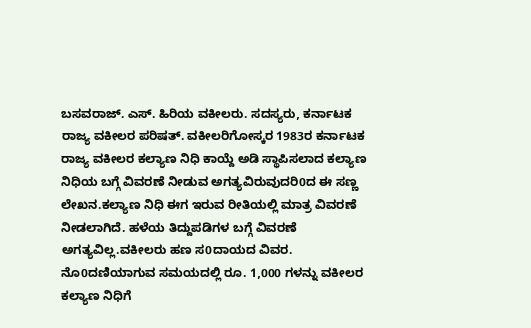ಬಸವರಾಜ್. ಎಸ್. ಹಿರಿಯ ವಕೀಲರು. ಸದಸ್ಯರು, ಕರ್ನಾಟಕ ರಾಜ್ಯ ವಕೀಲರ ಪರಿಷತ್. ವಕೀಲರಿಗೋಸ್ಕರ 1983ರ ಕರ್ನಾಟಕ ರಾಜ್ಯ ವಕೀಲರ ಕಲ್ಯಾಣ ನಿಧಿ ಕಾಯ್ದೆ ಅಡಿ ಸ್ಥಾಪಿಸಲಾದ ಕಲ್ಯಾಣ ನಿಧಿಯ ಬಗ್ಗೆ ವಿವರಣೆ ನೀಡುವ ಅಗತ್ಯವಿರುವುದರಿ0ದ ಈ ಸಣ್ಣ ಲೇಖನ.ಕಲ್ಯಾಣ ನಿಧಿ ಈಗ ಇರುವ ರೀತಿಯಲ್ಲಿ ಮಾತ್ರ ವಿವರಣೆ ನೀಡಲಾಗಿದೆ. ಹಳೆಯ ತಿದ್ದುಪಡಿಗಳ ಬಗ್ಗೆ ವಿವರಣೆ ಅಗತ್ಯವಿಲ್ಲ.ವಕೀಲರು ಹಣ ಸ0ದಾಯದ ವಿವರ. ನೊ0ದಣಿಯಾಗುವ ಸಮಯದಲ್ಲಿ ರೂ. 1,000 ಗಳನ್ನು ವಕೀಲರ ಕಲ್ಯಾಣ ನಿಧಿಗೆ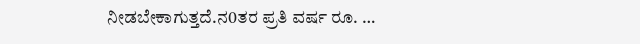ನೀಡಬೇಕಾಗುತ್ತದೆ.ನ0ತರ ಪ್ರತಿ ವರ್ಷ ರೂ. …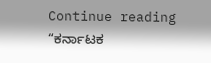Continue reading “ಕರ್ನಾಟಕ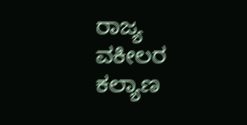ರಾಜ್ಯ ವಕೀಲರ ಕಲ್ಯಾಣ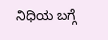ನಿಧಿಯ ಬಗ್ಗೆ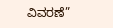ವಿವರಣೆ”